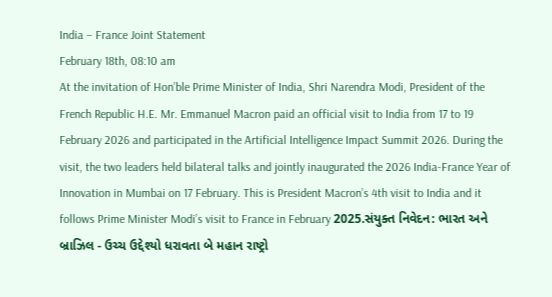India – France Joint Statement
February 18th, 08:10 am
At the invitation of Hon’ble Prime Minister of India, Shri Narendra Modi, President of the French Republic H.E. Mr. Emmanuel Macron paid an official visit to India from 17 to 19 February 2026 and participated in the Artificial Intelligence Impact Summit 2026. During the visit, the two leaders held bilateral talks and jointly inaugurated the 2026 India-France Year of Innovation in Mumbai on 17 February. This is President Macron’s 4th visit to India and it follows Prime Minister Modi’s visit to France in February 2025.સંયુક્ત નિવેદન: ભારત અને બ્રાઝિલ - ઉચ્ચ ઉદ્દેશ્યો ધરાવતા બે મહાન રાષ્ટ્રો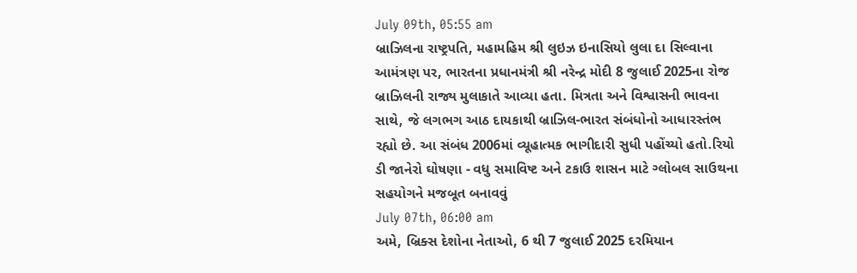July 09th, 05:55 am
બ્રાઝિલના રાષ્ટ્રપતિ, મહામહિમ શ્રી લુઇઝ ઇનાસિયો લુલા દા સિલ્વાના આમંત્રણ પર, ભારતના પ્રધાનમંત્રી શ્રી નરેન્દ્ર મોદી 8 જુલાઈ 2025ના રોજ બ્રાઝિલની રાજ્ય મુલાકાતે આવ્યા હતા. મિત્રતા અને વિશ્વાસની ભાવના સાથે, જે લગભગ આઠ દાયકાથી બ્રાઝિલ-ભારત સંબંધોનો આધારસ્તંભ રહ્યો છે. આ સંબંધ 2006માં વ્યૂહાત્મક ભાગીદારી સુધી પહોંચ્યો હતો.રિયો ડી જાનેરો ઘોષણા - વધુ સમાવિષ્ટ અને ટકાઉ શાસન માટે ગ્લોબલ સાઉથના સહયોગને મજબૂત બનાવવું
July 07th, 06:00 am
અમે, બ્રિક્સ દેશોના નેતાઓ, 6 થી 7 જુલાઈ 2025 દરમિયાન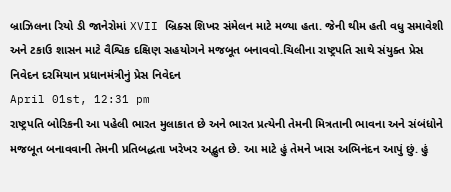બ્રાઝિલના રિયો ડી જાનેરોમાં XVII બ્રિક્સ શિખર સંમેલન માટે મળ્યા હતા. જેની થીમ હતી વધુ સમાવેશી અને ટકાઉ શાસન માટે વૈશ્વિક દક્ષિણ સહયોગને મજબૂત બનાવવો.ચિલીના રાષ્ટ્રપતિ સાથે સંયુક્ત પ્રેસ નિવેદન દરમિયાન પ્રધાનમંત્રીનું પ્રેસ નિવેદન
April 01st, 12:31 pm
રાષ્ટ્રપતિ બોરિકની આ પહેલી ભારત મુલાકાત છે અને ભારત પ્રત્યેની તેમની મિત્રતાની ભાવના અને સંબંધોને મજબૂત બનાવવાની તેમની પ્રતિબદ્ધતા ખરેખર અદ્ભુત છે. આ માટે હું તેમને ખાસ અભિનંદન આપું છું. હું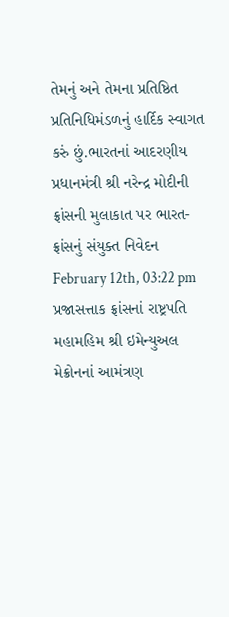તેમનું અને તેમના પ્રતિષ્ઠિત પ્રતિનિધિમંડળનું હાર્દિક સ્વાગત કરું છું.ભારતનાં આદરણીય પ્રધાનમંત્રી શ્રી નરેન્દ્ર મોદીની ફ્રાંસની મુલાકાત પર ભારત-ફ્રાંસનું સંયુક્ત નિવેદન
February 12th, 03:22 pm
પ્રજાસત્તાક ફ્રાંસનાં રાષ્ટ્રપતિ મહામહિમ શ્રી ઇમેન્યુઅલ મેક્રોનનાં આમંત્રણ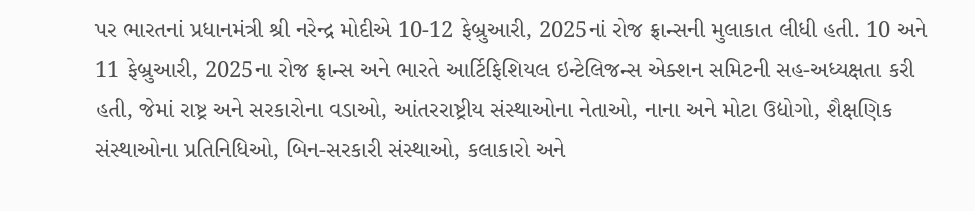પર ભારતનાં પ્રધાનમંત્રી શ્રી નરેન્દ્ર મોદીએ 10-12 ફેબ્રુઆરી, 2025નાં રોજ ફ્રાન્સની મુલાકાત લીધી હતી. 10 અને 11 ફેબ્રુઆરી, 2025ના રોજ ફ્રાન્સ અને ભારતે આર્ટિફિશિયલ ઇન્ટેલિજન્સ એક્શન સમિટની સહ-અધ્યક્ષતા કરી હતી, જેમાં રાષ્ટ્ર અને સરકારોના વડાઓ, આંતરરાષ્ટ્રીય સંસ્થાઓના નેતાઓ, નાના અને મોટા ઉદ્યોગો, શૈક્ષણિક સંસ્થાઓના પ્રતિનિધિઓ, બિન-સરકારી સંસ્થાઓ, કલાકારો અને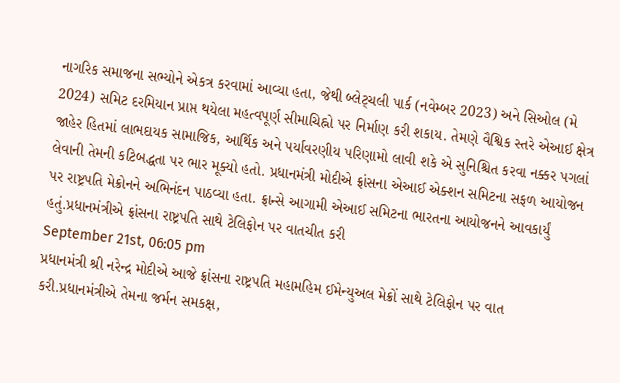નાગરિક સમાજના સભ્યોને એકત્ર કરવામાં આવ્યા હતા, જેથી બ્લેટ્ચલી પાર્ક (નવેમ્બર 2023) અને સિઓલ (મે 2024) સમિટ દરમિયાન પ્રાપ્ત થયેલા મહત્વપૂર્ણ સીમાચિહ્નો પર નિર્માણ કરી શકાય. તેમણે વૈશ્વિક સ્તરે એઆઈ ક્ષેત્ર જાહેર હિતમાં લાભદાયક સામાજિક, આર્થિક અને પર્યાવરણીય પરિણામો લાવી શકે એ સુનિશ્ચિત કરવા નક્કર પગલાં લેવાની તેમની કટિબદ્ધતા પર ભાર મૂક્યો હતો. પ્રધાનમંત્રી મોદીએ ફ્રાંસના એઆઈ એક્શન સમિટના સફળ આયોજન પર રાષ્ટ્રપતિ મેક્રોનને અભિનંદન પાઠવ્યા હતા. ફ્રાન્સે આગામી એઆઈ સમિટના ભારતના આયોજનને આવકાર્યું હતું.પ્રધાનમંત્રીએ ફ્રાંસના રાષ્ટ્રપતિ સાથે ટેલિફોન પર વાતચીત કરી
September 21st, 06:05 pm
પ્રધાનમંત્રી શ્રી નરેન્દ્ર મોદીએ આજે ફ્રાંસના રાષ્ટ્રપતિ મહામહિમ ઈમેન્યુઅલ મેક્રોં સાથે ટેલિફોન પર વાત કરી.પ્રધાનમંત્રીએ તેમના જર્મન સમકક્ષ,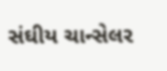સંઘીય ચાન્સેલર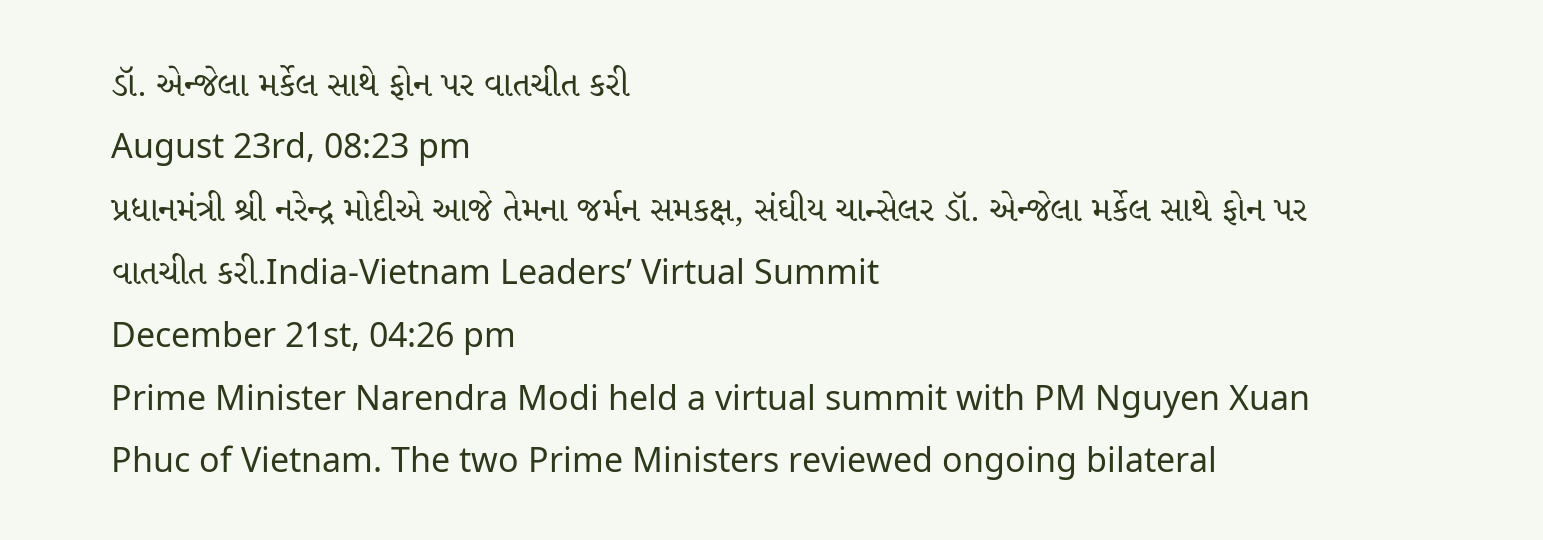ડૉ. એન્જેલા મર્કેલ સાથે ફોન પર વાતચીત કરી
August 23rd, 08:23 pm
પ્રધાનમંત્રી શ્રી નરેન્દ્ર મોદીએ આજે તેમના જર્મન સમકક્ષ, સંઘીય ચાન્સેલર ડૉ. એન્જેલા મર્કેલ સાથે ફોન પર વાતચીત કરી.India-Vietnam Leaders’ Virtual Summit
December 21st, 04:26 pm
Prime Minister Narendra Modi held a virtual summit with PM Nguyen Xuan Phuc of Vietnam. The two Prime Ministers reviewed ongoing bilateral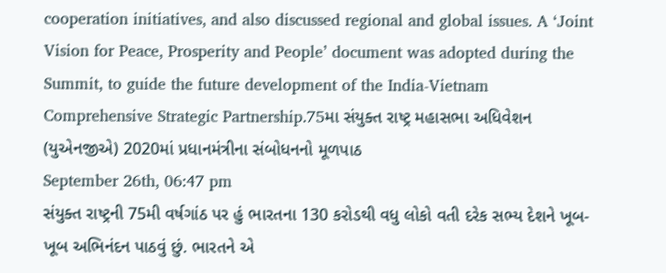cooperation initiatives, and also discussed regional and global issues. A ‘Joint Vision for Peace, Prosperity and People’ document was adopted during the Summit, to guide the future development of the India-Vietnam Comprehensive Strategic Partnership.75મા સંયુક્ત રાષ્ટ્ર મહાસભા અધિવેશન (યુએનજીએ) 2020માં પ્રધાનમંત્રીના સંબોધનનો મૂળપાઠ
September 26th, 06:47 pm
સંયુક્ત રાષ્ટ્રની 75મી વર્ષગાંઠ પર હું ભારતના 130 કરોડથી વધુ લોકો વતી દરેક સભ્ય દેશને ખૂબ-ખૂબ અભિનંદન પાઠવું છું. ભારતને એ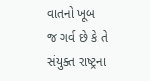વાતનો ખૂબ જ ગર્વ છે કે તે સંયુક્ત રાષ્ટ્રના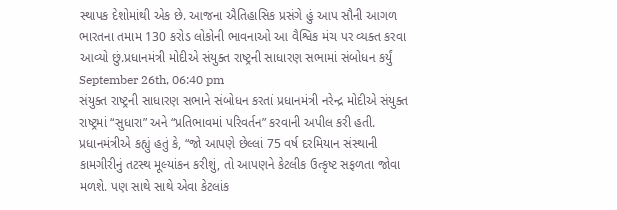સ્થાપક દેશોમાંથી એક છે. આજના ઐતિહાસિક પ્રસંગે હું આપ સૌની આગળ ભારતના તમામ 130 કરોડ લોકોની ભાવનાઓ આ વૈશ્વિક મંચ પર વ્યક્ત કરવા આવ્યો છું.પ્રધાનમંત્રી મોદીએ સંયુક્ત રાષ્ટ્રની સાધારણ સભામાં સંબોધન કર્યું
September 26th, 06:40 pm
સંયુક્ત રાષ્ટ્રની સાધારણ સભાને સંબોધન કરતાં પ્રધાનમંત્રી નરેન્દ્ર મોદીએ સંયુક્ત રાષ્ટ્રમાં “સુધારા” અને “પ્રતિભાવમાં પરિવર્તન” કરવાની અપીલ કરી હતી. પ્રધાનમંત્રીએ કહ્યું હતું કે, “જો આપણે છેલ્લાં 75 વર્ષ દરમિયાન સંસ્થાની કામગીરીનું તટસ્થ મૂલ્યાંકન કરીશું, તો આપણને કેટલીક ઉત્કૃષ્ટ સફળતા જોવા મળશે. પણ સાથે સાથે એવા કેટલાંક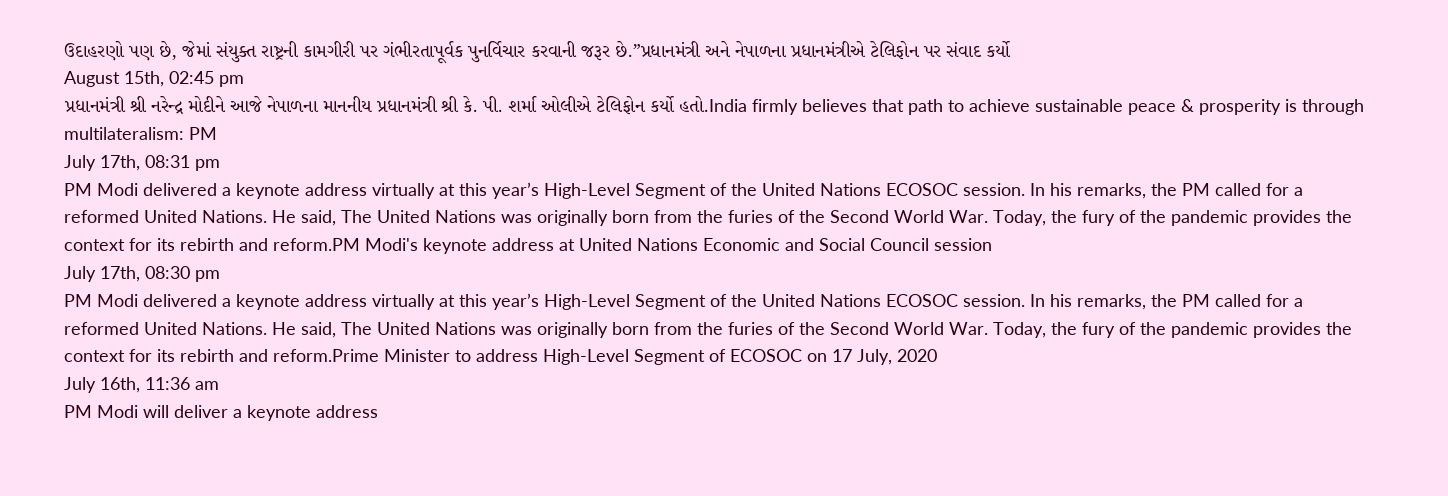ઉદાહરણો પણ છે, જેમાં સંયુક્ત રાષ્ટ્રની કામગીરી પર ગંભીરતાપૂર્વક પુનર્વિચાર કરવાની જરૂર છે.”પ્રધાનમંત્રી અને નેપાળના પ્રધાનમંત્રીએ ટેલિફોન પર સંવાદ કર્યો
August 15th, 02:45 pm
પ્રધાનમંત્રી શ્રી નરેન્દ્ર મોદીને આજે નેપાળના માનનીય પ્રધાનમંત્રી શ્રી કે. પી. શર્મા ઓલીએ ટેલિફોન કર્યો હતો.India firmly believes that path to achieve sustainable peace & prosperity is through multilateralism: PM
July 17th, 08:31 pm
PM Modi delivered a keynote address virtually at this year’s High-Level Segment of the United Nations ECOSOC session. In his remarks, the PM called for a reformed United Nations. He said, The United Nations was originally born from the furies of the Second World War. Today, the fury of the pandemic provides the context for its rebirth and reform.PM Modi's keynote address at United Nations Economic and Social Council session
July 17th, 08:30 pm
PM Modi delivered a keynote address virtually at this year’s High-Level Segment of the United Nations ECOSOC session. In his remarks, the PM called for a reformed United Nations. He said, The United Nations was originally born from the furies of the Second World War. Today, the fury of the pandemic provides the context for its rebirth and reform.Prime Minister to address High-Level Segment of ECOSOC on 17 July, 2020
July 16th, 11:36 am
PM Modi will deliver a keynote address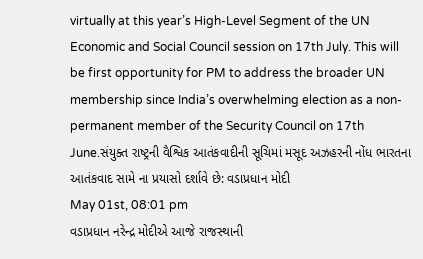virtually at this year’s High-Level Segment of the UN Economic and Social Council session on 17th July. This will be first opportunity for PM to address the broader UN membership since India’s overwhelming election as a non-permanent member of the Security Council on 17th June.સંયુક્ત રાષ્ટ્રની વૈશ્વિક આતંકવાદીની સૂચિમાં મસૂદ અઝહરની નોંધ ભારતના આતંકવાદ સામે ના પ્રયાસો દર્શાવે છે: વડાપ્રધાન મોદી
May 01st, 08:01 pm
વડાપ્રધાન નરેન્દ્ર મોદીએ આજે રાજસ્થાની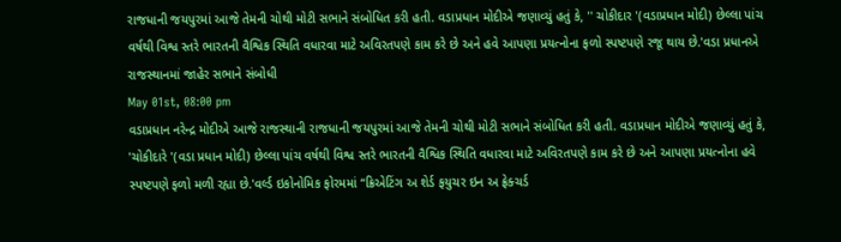રાજધાની જયપુરમાં આજે તેમની ચોથી મોટી સભાને સંબોધિત કરી હતી. વડાપ્રધાન મોદીએ જણાવ્યું હતું કે, '' ચોકીદાર '(વડાપ્રધાન મોદી) છેલ્લા પાંચ વર્ષથી વિશ્વ સ્તરે ભારતની વૈશ્વિક સ્થિતિ વધારવા માટે અવિરતપણે કામ કરે છે અને હવે આપણા પ્રયત્નોના ફળો સ્પષ્ટપણે રજૂ થાય છે.'વડા પ્રધાનએ રાજસ્થાનમાં જાહેર સભાને સંબોધી
May 01st, 08:00 pm
વડાપ્રધાન નરેન્દ્ર મોદીએ આજે રાજસ્થાની રાજધાની જયપુરમાં આજે તેમની ચોથી મોટી સભાને સંબોધિત કરી હતી. વડાપ્રધાન મોદીએ જણાવ્યું હતું કે, 'ચોકીદારે '(વડા પ્રધાન મોદી) છેલ્લા પાંચ વર્ષથી વિશ્વ સ્તરે ભારતની વૈશ્વિક સ્થિતિ વધારવા માટે અવિરતપણે કામ કરે છે અને આપણા પ્રયત્નોના હવે સ્પષ્ટપણે ફળો મળી રહ્યા છે.'વર્લ્ડ ઇકોનોમિક ફોરમમાં “ક્રિએટિંગ અ શેર્ડ ફયુચર ઇન અ ફ્રેક્ચર્ડ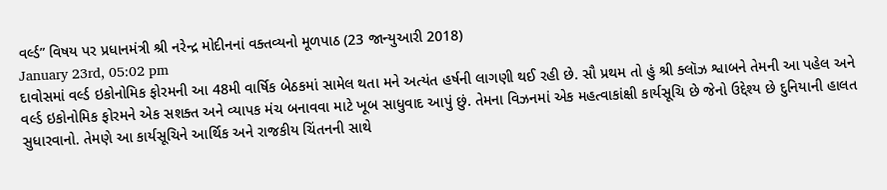વર્લ્ડ” વિષય પર પ્રધાનમંત્રી શ્રી નરેન્દ્ર મોદીનનાં વક્તવ્યનો મૂળપાઠ (23 જાન્યુઆરી 2018)
January 23rd, 05:02 pm
દાવોસમાં વર્લ્ડ ઇકોનોમિક ફોરમની આ 48મી વાર્ષિક બેઠકમાં સામેલ થતા મને અત્યંત હર્ષની લાગણી થઈ રહી છે. સૌ પ્રથમ તો હું શ્રી ક્લૉઝ શ્વાબને તેમની આ પહેલ અને વર્લ્ડ ઇકોનોમિક ફોરમને એક સશક્ત અને વ્યાપક મંચ બનાવવા માટે ખૂબ સાધુવાદ આપું છું. તેમના વિઝનમાં એક મહત્વાકાંક્ષી કાર્યસૂચિ છે જેનો ઉદ્દેશ્ય છે દુનિયાની હાલત સુધારવાનો. તેમણે આ કાર્યસૂચિને આર્થિક અને રાજકીય ચિંતનની સાથે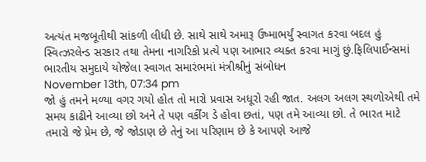અત્યંત મજબૂતીથી સાંકળી લીધી છે. સાથે સાથે અમારૂ ઉષ્માભર્યું સ્વાગત કરવા બદલ હું સ્વિત્ઝરલેન્ડ સરકાર તથા તેમના નાગરિકો પ્રત્યે પણ આભાર વ્યક્ત કરવા માગું છું.ફિલિપાઈન્સમાં ભારતીય સમુદાયે યોજેલા સ્વાગત સમારંભમાં મંત્રીશ્રીનું સંબોધન
November 13th, 07:34 pm
જો હું તમને મળ્યા વગર ગયો હોત તો મારો પ્રવાસ અધૂરો રહી જાત. અલગ અલગ સ્થળોએથી તમે સમય કાઢીને આવ્યા છો અને તે પણ વર્કીંગ ડે હોવા છતાં, પણ તમે આવ્યા છો. તે ભારત માટે તમારો જે પ્રેમ છે, જે જોડાણ છે તેનું આ પરિણામ છે કે આપણે આજે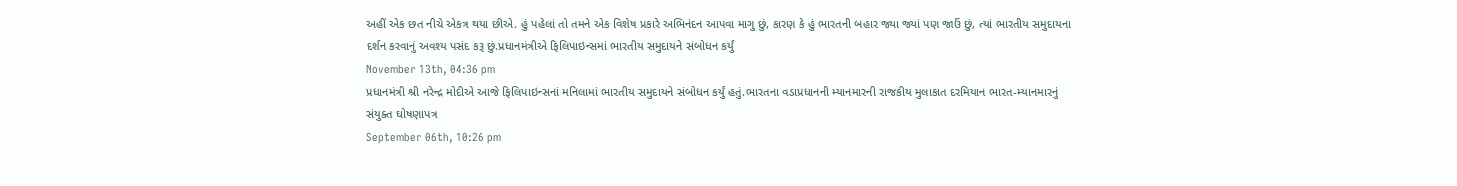અહીં એક છત નીચે એકત્ર થયા છીએ. હું પહેલાં તો તમને એક વિશેષ પ્રકારે અભિનંદન આપવા માગુ છું, કારણ કે હું ભારતની બહાર જ્યા જ્યાં પણ જાઉં છું, ત્યાં ભારતીય સમુદાયના દર્શન કરવાનું અવશ્ય પસંદ કરૂ છું.પ્રધાનમંત્રીએ ફિલિપાઇન્સમાં ભારતીય સમુદાયને સંબોધન કર્યું
November 13th, 04:36 pm
પ્રધાનમંત્રી શ્રી નરેન્દ્ર મોદીએ આજે ફિલિપાઇન્સનાં મનિલામાં ભારતીય સમુદાયને સંબોધન કર્યું હતું.ભારતના વડાપ્રધાનની મ્યાનમારની રાજકીય મુલાકાત દરમિયાન ભારત-મ્યાનમારનું સંયુક્ત ઘોષણાપત્ર
September 06th, 10:26 pm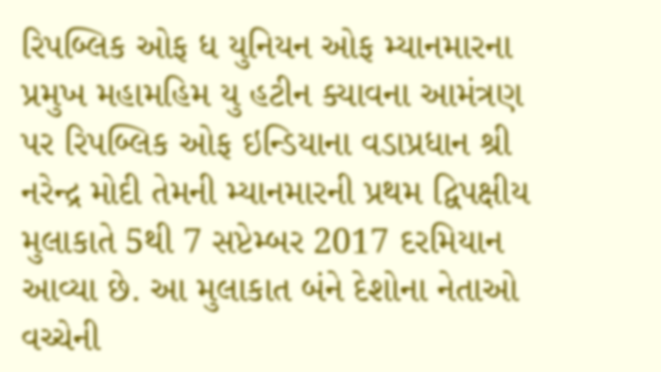રિપબ્લિક ઓફ ધ યુનિયન ઓફ મ્યાનમારના પ્રમુખ મહામહિમ યુ હટીન ક્યાવના આમંત્રણ પર રિપબ્લિક ઓફ ઇન્ડિયાના વડાપ્રધાન શ્રી નરેન્દ્ર મોદી તેમની મ્યાનમારની પ્રથમ દ્વિપક્ષીય મુલાકાતે 5થી 7 સપ્ટેમ્બર 2017 દરમિયાન આવ્યા છે. આ મુલાકાત બંને દેશોના નેતાઓ વચ્ચેની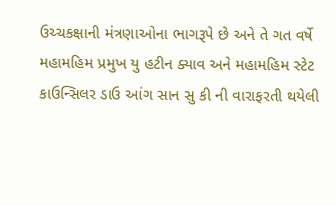ઉચ્ચકક્ષાની મંત્રણાઓના ભાગરૂપે છે અને તે ગત વર્ષે મહામહિમ પ્રમુખ યુ હટીન ક્યાવ અને મહામહિમ સ્ટેટ કાઉન્સિલર ડાઉ આંગ સાન સુ કી ની વારાફરતી થયેલી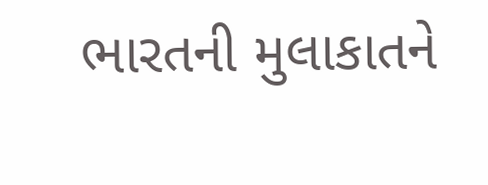ભારતની મુલાકાતને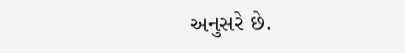અનુસરે છે.